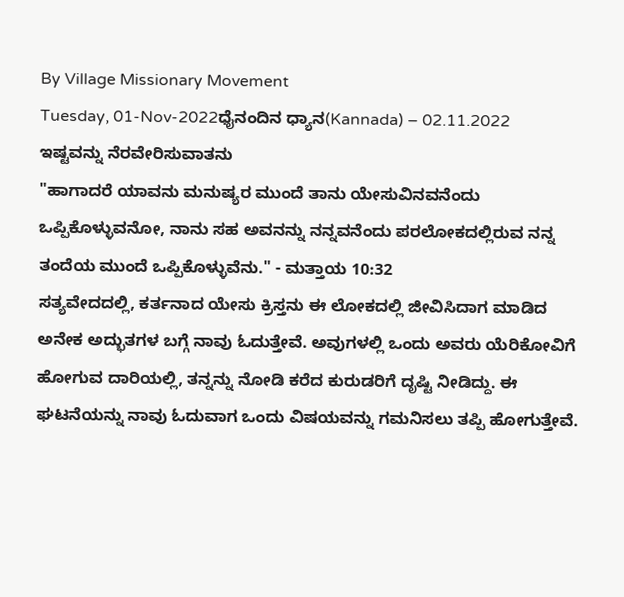By Village Missionary Movement
Tuesday, 01-Nov-2022ಧೈನಂದಿನ ಧ್ಯಾನ(Kannada) – 02.11.2022
ಇಷ್ಟವನ್ನು ನೆರವೇರಿಸುವಾತನು
"ಹಾಗಾದರೆ ಯಾವನು ಮನುಷ್ಯರ ಮುಂದೆ ತಾನು ಯೇಸುವಿನವನೆಂದು ಒಪ್ಪಿಕೊಳ್ಳುವನೋ, ನಾನು ಸಹ ಅವನನ್ನು ನನ್ನವನೆಂದು ಪರಲೋಕದಲ್ಲಿರುವ ನನ್ನ ತಂದೆಯ ಮುಂದೆ ಒಪ್ಪಿಕೊಳ್ಳುವೆನು." - ಮತ್ತಾಯ 10:32
ಸತ್ಯವೇದದಲ್ಲಿ, ಕರ್ತನಾದ ಯೇಸು ಕ್ರಿಸ್ತನು ಈ ಲೋಕದಲ್ಲಿ ಜೀವಿಸಿದಾಗ ಮಾಡಿದ ಅನೇಕ ಅದ್ಭುತಗಳ ಬಗ್ಗೆ ನಾವು ಓದುತ್ತೇವೆ. ಅವುಗಳಲ್ಲಿ ಒಂದು ಅವರು ಯೆರಿಕೋವಿಗೆ ಹೋಗುವ ದಾರಿಯಲ್ಲಿ, ತನ್ನನ್ನು ನೋಡಿ ಕರೆದ ಕುರುಡರಿಗೆ ದೃಷ್ಟಿ ನೀಡಿದ್ದು. ಈ ಘಟನೆಯನ್ನು ನಾವು ಓದುವಾಗ ಒಂದು ವಿಷಯವನ್ನು ಗಮನಿಸಲು ತಪ್ಪಿ ಹೋಗುತ್ತೇವೆ.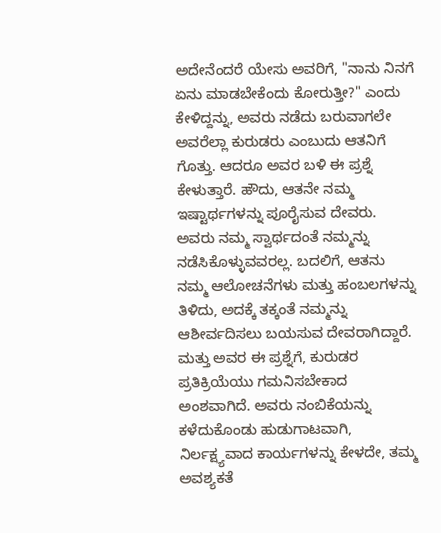ಅದೇನೆಂದರೆ ಯೇಸು ಅವರಿಗೆ, "ನಾನು ನಿನಗೆ ಏನು ಮಾಡಬೇಕೆಂದು ಕೋರುತ್ತೀ?" ಎಂದು ಕೇಳಿದ್ದನ್ನು, ಅವರು ನಡೆದು ಬರುವಾಗಲೇ ಅವರೆಲ್ಲಾ ಕುರುಡರು ಎಂಬುದು ಆತನಿಗೆ ಗೊತ್ತು. ಆದರೂ ಅವರ ಬಳಿ ಈ ಪ್ರಶ್ನೆ ಕೇಳುತ್ತಾರೆ. ಹೌದು, ಆತನೇ ನಮ್ಮ ಇಷ್ಟಾರ್ಥಗಳನ್ನು ಪೂರೈಸುವ ದೇವರು. ಅವರು ನಮ್ಮ ಸ್ವಾರ್ಥದಂತೆ ನಮ್ಮನ್ನು ನಡೆಸಿಕೊಳ್ಳುವವರಲ್ಲ. ಬದಲಿಗೆ, ಆತನು ನಮ್ಮ ಆಲೋಚನೆಗಳು ಮತ್ತು ಹಂಬಲಗಳನ್ನು ತಿಳಿದು, ಅದಕ್ಕೆ ತಕ್ಕಂತೆ ನಮ್ಮನ್ನು ಆಶೀರ್ವದಿಸಲು ಬಯಸುವ ದೇವರಾಗಿದ್ದಾರೆ.
ಮತ್ತು ಅವರ ಈ ಪ್ರಶ್ನೆಗೆ, ಕುರುಡರ ಪ್ರತಿಕ್ರಿಯೆಯು ಗಮನಿಸಬೇಕಾದ ಅಂಶವಾಗಿದೆ. ಅವರು ನಂಬಿಕೆಯನ್ನು ಕಳೆದುಕೊಂಡು ಹುಡುಗಾಟವಾಗಿ, ನಿರ್ಲಕ್ಷ್ಯವಾದ ಕಾರ್ಯಗಳನ್ನು ಕೇಳದೇ, ತಮ್ಮ ಅವಶ್ಯಕತೆ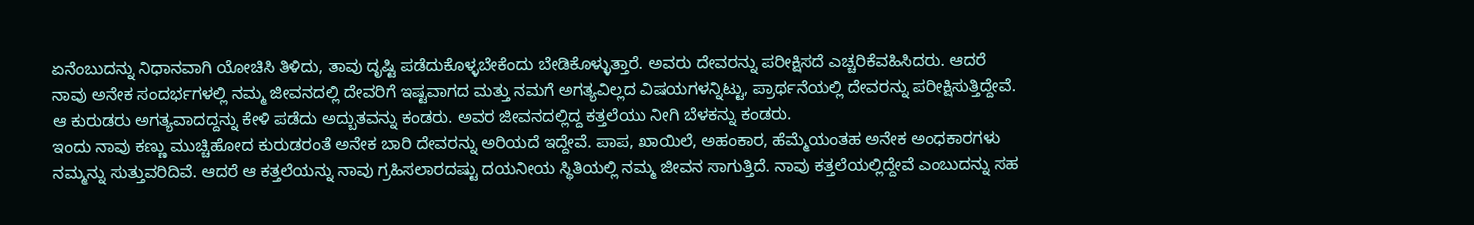ಏನೆಂಬುದನ್ನು ನಿಧಾನವಾಗಿ ಯೋಚಿಸಿ ತಿಳಿದು, ತಾವು ದೃಷ್ಟಿ ಪಡೆದುಕೊಳ್ಳಬೇಕೆಂದು ಬೇಡಿಕೊಳ್ಳುತ್ತಾರೆ. ಅವರು ದೇವರನ್ನು ಪರೀಕ್ಷಿಸದೆ ಎಚ್ಚರಿಕೆವಹಿಸಿದರು. ಆದರೆ ನಾವು ಅನೇಕ ಸಂದರ್ಭಗಳಲ್ಲಿ ನಮ್ಮ ಜೀವನದಲ್ಲಿ ದೇವರಿಗೆ ಇಷ್ಟವಾಗದ ಮತ್ತು ನಮಗೆ ಅಗತ್ಯವಿಲ್ಲದ ವಿಷಯಗಳನ್ನಿಟ್ಟು, ಪ್ರಾರ್ಥನೆಯಲ್ಲಿ ದೇವರನ್ನು ಪರೀಕ್ಷಿಸುತ್ತಿದ್ದೇವೆ. ಆ ಕುರುಡರು ಅಗತ್ಯವಾದದ್ದನ್ನು ಕೇಳಿ ಪಡೆದು ಅದ್ಬುತವನ್ನು ಕಂಡರು. ಅವರ ಜೀವನದಲ್ಲಿದ್ದ ಕತ್ತಲೆಯು ನೀಗಿ ಬೆಳಕನ್ನು ಕಂಡರು.
ಇಂದು ನಾವು ಕಣ್ಣು ಮುಚ್ಚಿಹೋದ ಕುರುಡರಂತೆ ಅನೇಕ ಬಾರಿ ದೇವರನ್ನು ಅರಿಯದೆ ಇದ್ದೇವೆ. ಪಾಪ, ಖಾಯಿಲೆ, ಅಹಂಕಾರ, ಹೆಮ್ಮೆಯಂತಹ ಅನೇಕ ಅಂಧಕಾರಗಳು ನಮ್ಮನ್ನು ಸುತ್ತುವರಿದಿವೆ. ಆದರೆ ಆ ಕತ್ತಲೆಯನ್ನು ನಾವು ಗ್ರಹಿಸಲಾರದಷ್ಟು ದಯನೀಯ ಸ್ಥಿತಿಯಲ್ಲಿ ನಮ್ಮ ಜೀವನ ಸಾಗುತ್ತಿದೆ. ನಾವು ಕತ್ತಲೆಯಲ್ಲಿದ್ದೇವೆ ಎಂಬುದನ್ನು ಸಹ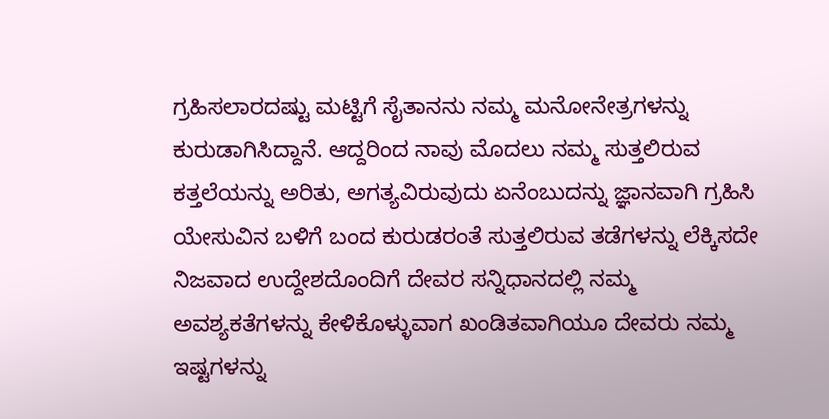ಗ್ರಹಿಸಲಾರದಷ್ಟು ಮಟ್ಟಿಗೆ ಸೈತಾನನು ನಮ್ಮ ಮನೋನೇತ್ರಗಳನ್ನು ಕುರುಡಾಗಿಸಿದ್ದಾನೆ. ಆದ್ದರಿಂದ ನಾವು ಮೊದಲು ನಮ್ಮ ಸುತ್ತಲಿರುವ ಕತ್ತಲೆಯನ್ನು ಅರಿತು, ಅಗತ್ಯವಿರುವುದು ಏನೆಂಬುದನ್ನು ಜ್ಞಾನವಾಗಿ ಗ್ರಹಿಸಿ ಯೇಸುವಿನ ಬಳಿಗೆ ಬಂದ ಕುರುಡರಂತೆ ಸುತ್ತಲಿರುವ ತಡೆಗಳನ್ನು ಲೆಕ್ಕಿಸದೇ ನಿಜವಾದ ಉದ್ದೇಶದೊಂದಿಗೆ ದೇವರ ಸನ್ನಿಧಾನದಲ್ಲಿ ನಮ್ಮ ಅವಶ್ಯಕತೆಗಳನ್ನು ಕೇಳಿಕೊಳ್ಳುವಾಗ ಖಂಡಿತವಾಗಿಯೂ ದೇವರು ನಮ್ಮ ಇಷ್ಟಗಳನ್ನು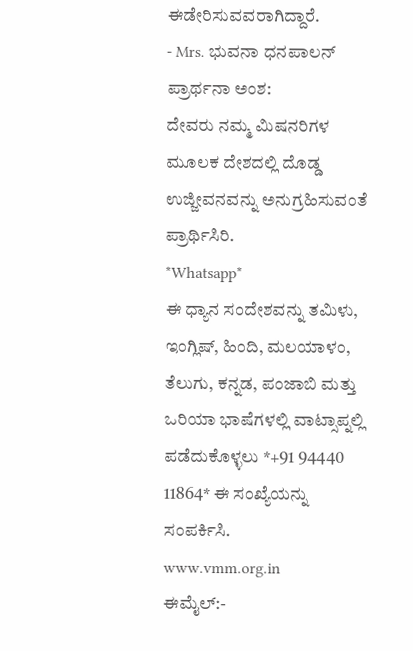ಈಡೇರಿಸುವವರಾಗಿದ್ದಾರೆ.
- Mrs. ಭುವನಾ ಧನಪಾಲನ್
ಪ್ರಾರ್ಥನಾ ಅಂಶ:
ದೇವರು ನಮ್ಮ ಮಿಷನರಿಗಳ ಮೂಲಕ ದೇಶದಲ್ಲಿ ದೊಡ್ಡ ಉಜ್ಜೀವನವನ್ನು ಅನುಗ್ರಹಿಸುವಂತೆ ಪ್ರಾರ್ಥಿಸಿರಿ.
*Whatsapp*
ಈ ಧ್ಯಾನ ಸಂದೇಶವನ್ನು ತಮಿಳು, ಇಂಗ್ಲಿಷ್, ಹಿಂದಿ, ಮಲಯಾಳಂ, ತೆಲುಗು, ಕನ್ನಡ, ಪಂಜಾಬಿ ಮತ್ತು ಒರಿಯಾ ಭಾಷೆಗಳಲ್ಲಿ ವಾಟ್ಸಾಪ್ನಲ್ಲಿ ಪಡೆದುಕೊಳ್ಳಲು *+91 94440 11864* ಈ ಸಂಖ್ಯೆಯನ್ನು ಸಂಪರ್ಕಿಸಿ.
www.vmm.org.in
ಈಮೈಲ್:-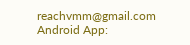reachvmm@gmail.com
Android App: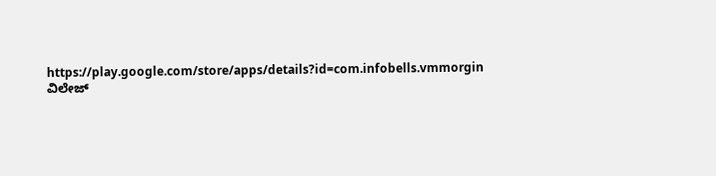https://play.google.com/store/apps/details?id=com.infobells.vmmorgin
ವಿಲೇಜ್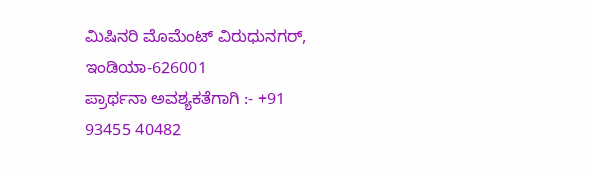ಮಿಷಿನರಿ ಮೊಮೆಂಟ್ ವಿರುಧುನಗರ್, ಇಂಡಿಯಾ-626001
ಪ್ರಾರ್ಥನಾ ಅವಶ್ಯಕತೆಗಾಗಿ :- +91 93455 40482